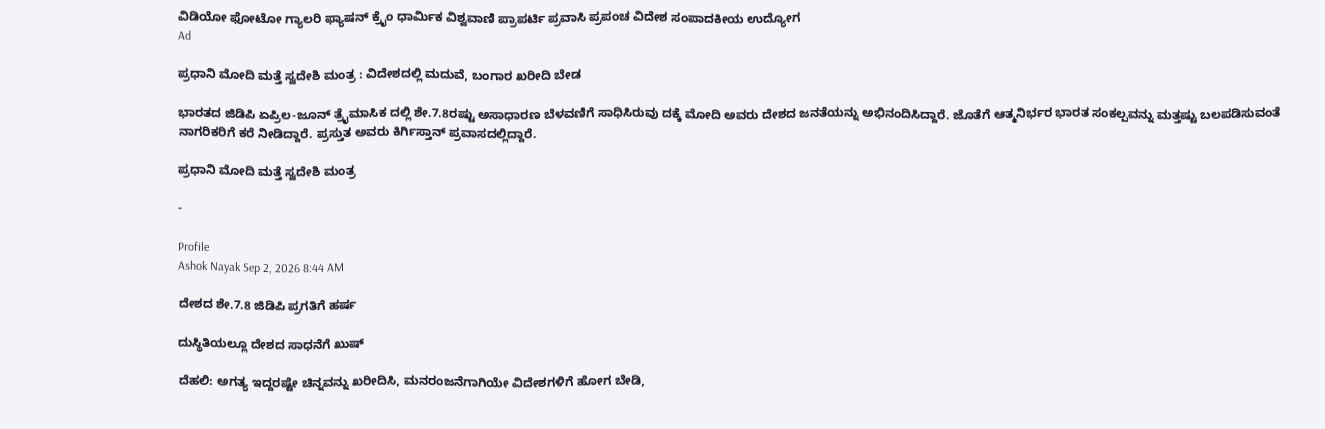ವಿಡಿಯೋ ಫೋಟೋ ಗ್ಯಾಲರಿ ಫ್ಯಾಷನ್ ಕ್ರೈಂ ಧಾರ್ಮಿಕ ವಿಶ್ವವಾಣಿ ಪ್ರಾಪರ್ಟಿ ಪ್ರವಾಸಿ ಪ್ರಪಂಚ ವಿದೇಶ ಸಂಪಾದಕೀಯ ಉದ್ಯೋಗ
Ad

ಪ್ರಧಾನಿ ಮೋದಿ ಮತ್ತೆ ಸ್ವದೇಶಿ ಮಂತ್ರ : ವಿದೇಶದಲ್ಲಿ ಮದುವೆ, ಬಂಗಾರ ಖರೀದಿ ಬೇಡ

ಭಾರತದ ಜಿಡಿಪಿ ಏಪ್ರಿಲ-ಜೂನ್ ತ್ರೈಮಾಸಿಕ ದಲ್ಲಿ ಶೇ.7.8ರಷ್ಟು ಅಸಾಧಾರಣ ಬೆಳವಣಿಗೆ ಸಾಧಿಸಿರುವು ದಕ್ಕೆ ಮೋದಿ ಅವರು ದೇಶದ ಜನತೆಯನ್ನು ಅಭಿನಂದಿಸಿದ್ದಾರೆ. ಜೊತೆಗೆ ಆತ್ಮನಿರ್ಭರ ಭಾರತ ಸಂಕಲ್ಪವನ್ನು ಮತ್ತಷ್ಟು ಬಲಪಡಿಸುವಂತೆ ನಾಗರಿಕರಿಗೆ ಕರೆ ನೀಡಿದ್ದಾರೆ. ಪ್ರಸ್ತುತ ಅವರು ಕಿರ್ಗಿಸ್ತಾನ್ ಪ್ರವಾಸದಲ್ಲಿದ್ದಾರೆ.

ಪ್ರಧಾನಿ ಮೋದಿ ಮತ್ತೆ ಸ್ವದೇಶಿ ಮಂತ್ರ

-

Profile
Ashok Nayak Sep 2, 2026 8:44 AM

ದೇಶದ ಶೇ.7.8 ಜಿಡಿಪಿ ಪ್ರಗತಿಗೆ ಹರ್ಷ

ದುಸ್ಥಿತಿಯಲ್ಲೂ ದೇಶದ ಸಾಧನೆಗೆ ಖುಷ್

ದೆಹಲಿ: ಅಗತ್ಯ ಇದ್ದರಷ್ಟೇ ಚಿನ್ನವನ್ನು ಖರೀದಿಸಿ, ಮನರಂಜನೆಗಾಗಿಯೇ ವಿದೇಶಗಳಿಗೆ ಹೋಗ ಬೇಡಿ,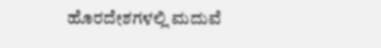ಹೊರದೇಶಗಳಲ್ಲಿ ಮದುವೆ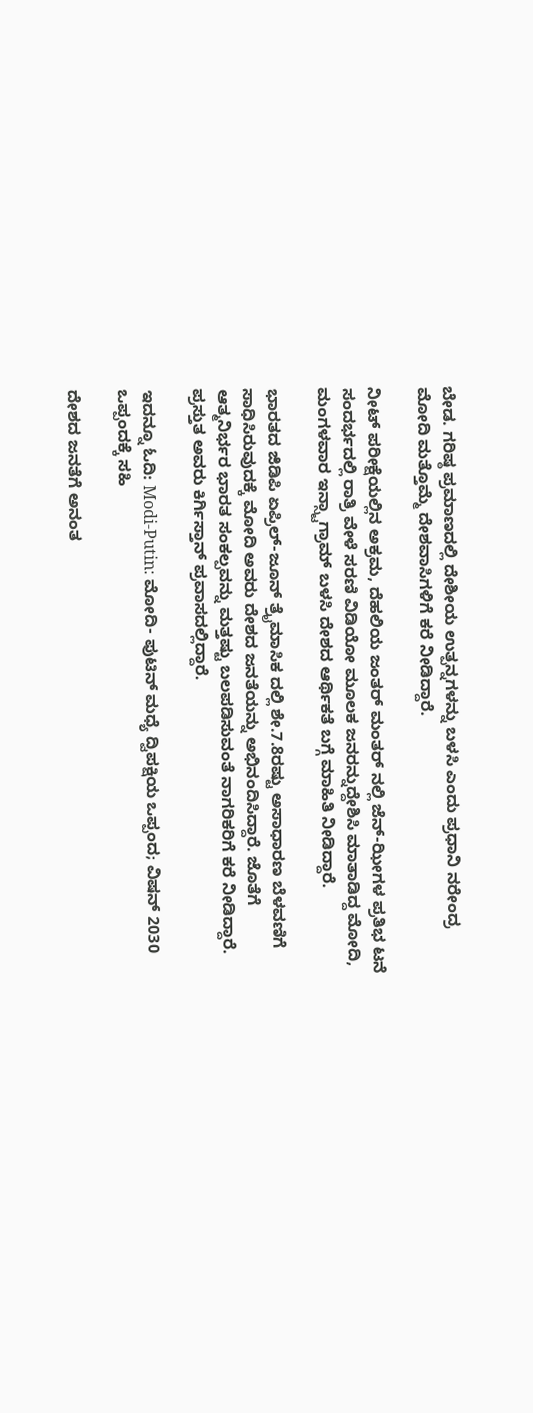ಬೇಡ. ಗರಿಷ್ಠ ಪ್ರಮಾಣದಲ್ಲಿ ದೇಶೀಯ ಉತ್ಪನ್ನಗಳನ್ನು ಬಳಸಿ ಎಂದು ಪ್ರಧಾನಿ ನರೇಂದ್ರ ಮೋದಿ ಮತ್ತೊಮ್ಮೆ ದೇಶವಾಸಿಗಳಿಗೆ ಕರೆ ನೀಡಿದ್ದಾರೆ.

ನೀಟ್ ಪರೀಕ್ಷೆಯಲ್ಲಿನ ಅಕ್ರಮ, ದೆಹಲಿಯ ಜಂತರ್ ಮಂತರ್ ನಲ್ಲಿ ಜೆನ್-ಝೀಗಳ ಪ್ರತಿಭ ಟನೆ ಸಂದರ್ಭದಲ್ಲಿ ರಾತ್ರಿ ವೇಳೆ ಸರಣಿ ವಿಡಿಯೋ ಮೂಲಕ ಜನರನ್ನುದ್ದೇಶಿಸಿ ಮಾತಾಡಿದ್ದ ಮೋದಿ, ಮಂಗಳವಾರ ಇನ್ಸ್ಟಾಗ್ರಾಮ್ ಬಳಸಿ ದೇಶದ ಆರ್ಥಿಕತೆ ಬಗ್ಗೆ ಮಾಹಿತಿ ನೀಡಿದ್ದಾರೆ.

ಭಾರತದ ಜಿಡಿಪಿ ಏಪ್ರಿಲ್-ಜೂನ್ ತ್ರೈಮಾಸಿಕ ದಲ್ಲಿ ಶೇ.7.8ರಷ್ಟು ಅಸಾಧಾರಣ ಬೆಳವಣಿಗೆ ಸಾಧಿಸಿರುವುದಕ್ಕೆ ಮೋದಿ ಅವರು ದೇಶದ ಜನತೆಯನ್ನು ಅಭಿನಂದಿಸಿದ್ದಾರೆ. ಜೊತೆಗೆ ಆತ್ಮನಿರ್ಭರ ಭಾರತ ಸಂಕಲ್ಪವನ್ನು ಮತ್ತಷ್ಟು ಬಲಪಡಿಸುವಂತೆ ನಾಗರಿಕರಿಗೆ ಕರೆ ನೀಡಿದ್ದಾರೆ. ಪ್ರಸ್ತುತ ಅವರು ಕಿರ್ಗಿಸ್ತಾನ್ ಪ್ರವಾಸದಲ್ಲಿದ್ದಾರೆ.

ಇದನ್ನೂ ಓದಿ: Modi-Putin: ಮೋದಿ- ಪುಟಿನ್ ಮಧ್ಯೆ ದ್ವಿಪಕ್ಷಿಯ ಒಪ್ಪಂದ; ವಿಷನ್ 2030 ಒಪ್ಪಂದಕ್ಕೆ ಸಹಿ

ದೇಶದ ಜನತೆಗೆ ಅನಂತ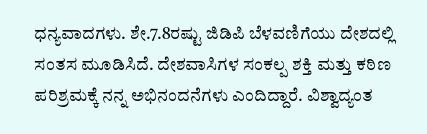ಧನ್ಯವಾದಗಳು. ಶೇ.7.8ರಷ್ಟು ಜಿಡಿಪಿ ಬೆಳವಣಿಗೆಯು ದೇಶದಲ್ಲಿ ಸಂತಸ ಮೂಡಿಸಿದೆ. ದೇಶವಾಸಿಗಳ ಸಂಕಲ್ಪ ಶಕ್ತಿ ಮತ್ತು ಕಠಿಣ ಪರಿಶ್ರಮಕ್ಕೆ ನನ್ನ ಅಭಿನಂದನೆಗಳು ಎಂದಿದ್ದಾರೆ. ವಿಶ್ವಾದ್ಯಂತ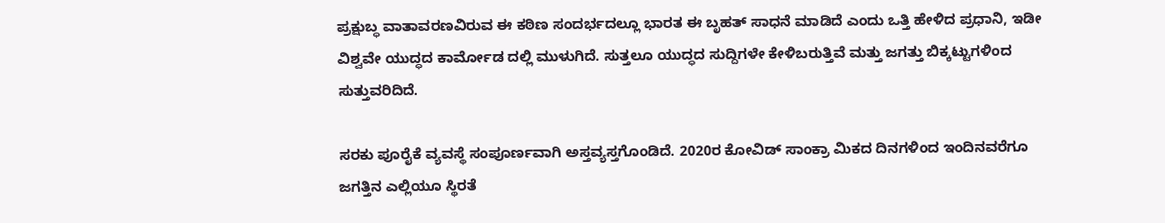ಪ್ರಕ್ಷುಬ್ಧ ವಾತಾವರಣವಿರುವ ಈ ಕಠಿಣ ಸಂದರ್ಭದಲ್ಲೂ ಭಾರತ ಈ ಬೃಹತ್ ಸಾಧನೆ ಮಾಡಿದೆ ಎಂದು ಒತ್ತಿ ಹೇಳಿದ ಪ್ರಧಾನಿ, ಇಡೀ ವಿಶ್ವವೇ ಯುದ್ಧದ ಕಾರ್ಮೋಡ ದಲ್ಲಿ ಮುಳುಗಿದೆ. ಸುತ್ತಲೂ ಯುದ್ಧದ ಸುದ್ದಿಗಳೇ ಕೇಳಿಬರುತ್ತಿವೆ ಮತ್ತು ಜಗತ್ತು ಬಿಕ್ಕಟ್ಟುಗಳಿಂದ ಸುತ್ತುವರಿದಿದೆ.

ಸರಕು ಪೂರೈಕೆ ವ್ಯವಸ್ಥೆ ಸಂಪೂರ್ಣವಾಗಿ ಅಸ್ತವ್ಯಸ್ತಗೊಂಡಿದೆ. 2020ರ ಕೋವಿಡ್ ಸಾಂಕ್ರಾ ಮಿಕದ ದಿನಗಳಿಂದ ಇಂದಿನವರೆಗೂ ಜಗತ್ತಿನ ಎಲ್ಲಿಯೂ ಸ್ಥಿರತೆ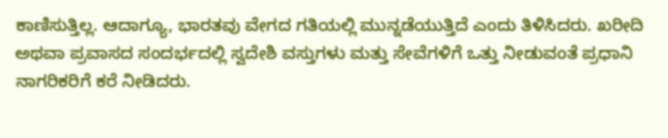ಕಾಣಿಸುತ್ತಿಲ್ಲ. ಆದಾಗ್ಯೂ, ಭಾರತವು ವೇಗದ ಗತಿಯಲ್ಲಿ ಮುನ್ನಡೆಯುತ್ತಿದೆ ಎಂದು ತಿಳಿಸಿದರು. ಖರೀದಿ ಅಥವಾ ಪ್ರವಾಸದ ಸಂದರ್ಭದಲ್ಲಿ ಸ್ವದೇಶಿ ವಸ್ತುಗಳು ಮತ್ತು ಸೇವೆಗಳಿಗೆ ಒತ್ತು ನೀಡುವಂತೆ ಪ್ರಧಾನಿ ನಾಗರಿಕರಿಗೆ ಕರೆ ನೀಡಿದರು.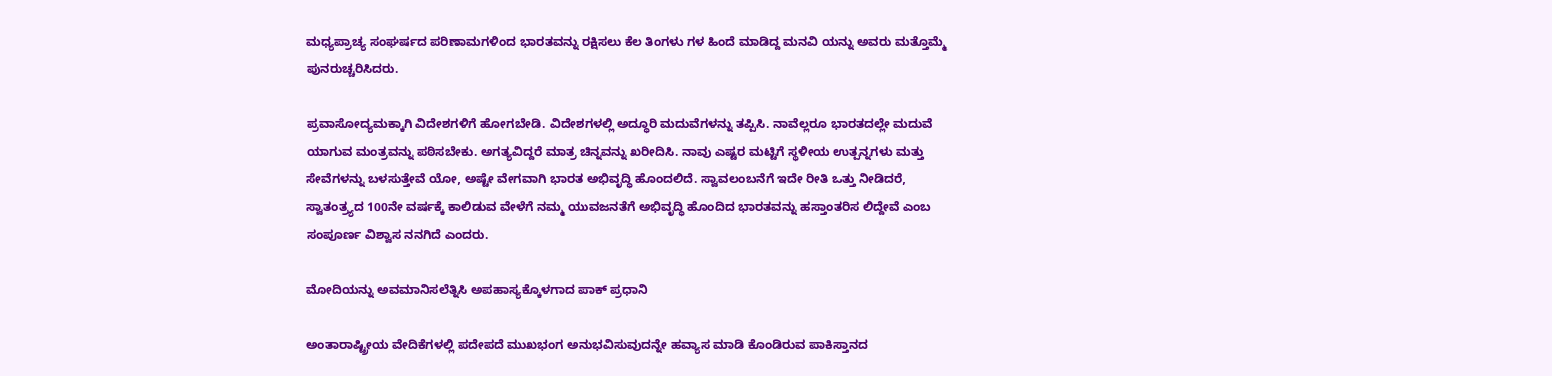ಮಧ್ಯಪ್ರಾಚ್ಯ ಸಂಘರ್ಷದ ಪರಿಣಾಮಗಳಿಂದ ಭಾರತವನ್ನು ರಕ್ಷಿಸಲು ಕೆಲ ತಿಂಗಳು ಗಳ ಹಿಂದೆ ಮಾಡಿದ್ದ ಮನವಿ ಯನ್ನು ಅವರು ಮತ್ತೊಮ್ಮೆ ಪುನರುಚ್ಚರಿಸಿದರು.

ಪ್ರವಾಸೋದ್ಯಮಕ್ಕಾಗಿ ವಿದೇಶಗಳಿಗೆ ಹೋಗಬೇಡಿ. ವಿದೇಶಗಳಲ್ಲಿ ಅದ್ಧೂರಿ ಮದುವೆಗಳನ್ನು ತಪ್ಪಿಸಿ. ನಾವೆಲ್ಲರೂ ಭಾರತದಲ್ಲೇ ಮದುವೆ ಯಾಗುವ ಮಂತ್ರವನ್ನು ಪಠಿಸಬೇಕು. ಅಗತ್ಯವಿದ್ದರೆ ಮಾತ್ರ ಚಿನ್ನವನ್ನು ಖರೀದಿಸಿ. ನಾವು ಎಷ್ಟರ ಮಟ್ಟಿಗೆ ಸ್ಥಳೀಯ ಉತ್ಪನ್ನಗಳು ಮತ್ತು ಸೇವೆಗಳನ್ನು ಬಳಸುತ್ತೇವೆ ಯೋ, ಅಷ್ಟೇ ವೇಗವಾಗಿ ಭಾರತ ಅಭಿವೃದ್ಧಿ ಹೊಂದಲಿದೆ. ಸ್ವಾವಲಂಬನೆಗೆ ಇದೇ ರೀತಿ ಒತ್ತು ನೀಡಿದರೆ, ಸ್ವಾತಂತ್ರ್ಯದ 100ನೇ ವರ್ಷಕ್ಕೆ ಕಾಲಿಡುವ ವೇಳೆಗೆ ನಮ್ಮ ಯುವಜನತೆಗೆ ಅಭಿವೃದ್ಧಿ ಹೊಂದಿದ ಭಾರತವನ್ನು ಹಸ್ತಾಂತರಿಸ ಲಿದ್ದೇವೆ ಎಂಬ ಸಂಪೂರ್ಣ ವಿಶ್ವಾಸ ನನಗಿದೆ ಎಂದರು.

ಮೋದಿಯನ್ನು ಅವಮಾನಿಸಲೆತ್ನಿಸಿ ಅಪಹಾಸ್ಯಕ್ಕೊಳಗಾದ ಪಾಕ್ ಪ್ರಧಾನಿ

ಅಂತಾರಾಷ್ಟ್ರೀಯ ವೇದಿಕೆಗಳಲ್ಲಿ ಪದೇಪದೆ ಮುಖಭಂಗ ಅನುಭವಿಸುವುದನ್ನೇ ಹವ್ಯಾಸ ಮಾಡಿ ಕೊಂಡಿರುವ ಪಾಕಿಸ್ತಾನದ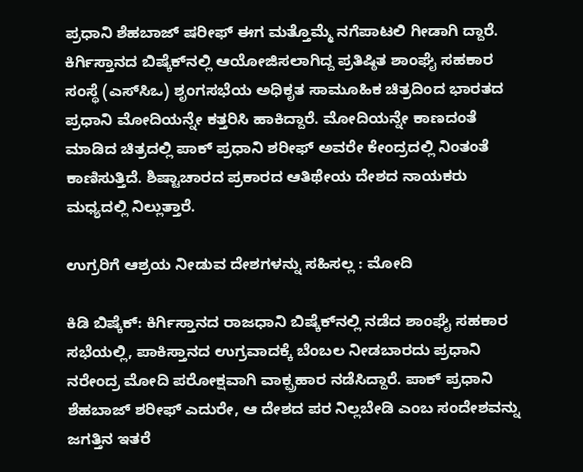ಪ್ರಧಾನಿ ಶೆಹಬಾಜ್ ಷರೀಫ್ ಈಗ ಮತ್ತೊಮ್ಮೆ ನಗೆಪಾಟಲಿ ಗೀಡಾಗಿ ದ್ದಾರೆ. ಕಿರ್ಗಿಸ್ತಾನದ ಬಿಷ್ಕೆಕ್‌ನಲ್ಲಿ ಆಯೋಜಿಸಲಾಗಿದ್ದ ಪ್ರತಿಷ್ಠಿತ ಶಾಂಘೈ ಸಹಕಾರ ಸಂಸ್ಥೆ (ಎಸ್‌ಸಿಒ) ಶೃಂಗಸಭೆಯ ಅಧಿಕೃತ ಸಾಮೂಹಿಕ ಚಿತ್ರದಿಂದ ಭಾರತದ ಪ್ರಧಾನಿ ಮೋದಿಯನ್ನೇ ಕತ್ತರಿಸಿ ಹಾಕಿದ್ದಾರೆ. ಮೋದಿಯನ್ನೇ ಕಾಣದಂತೆ ಮಾಡಿದ ಚಿತ್ರದಲ್ಲಿ ಪಾಕ್ ಪ್ರಧಾನಿ ಶರೀಫ್ ಅವರೇ ಕೇಂದ್ರದಲ್ಲಿ ನಿಂತಂತೆ ಕಾಣಿಸುತ್ತಿದೆ. ಶಿಷ್ಟಾಚಾರದ ಪ್ರಕಾರದ ಆತಿಥೇಯ ದೇಶದ ನಾಯಕರು ಮಧ್ಯದಲ್ಲಿ ನಿಲ್ಲುತ್ತಾರೆ.

ಉಗ್ರರಿಗೆ ಆಶ್ರಯ ನೀಡುವ ದೇಶಗಳನ್ನು ಸಹಿಸಲ್ಲ : ಮೋದಿ

ಕಿಡಿ ಬಿಷ್ಕೆಕ್: ಕಿರ್ಗಿಸ್ತಾನದ ರಾಜಧಾನಿ ಬಿಷ್ಕೆಕ್‌ನಲ್ಲಿ ನಡೆದ ಶಾಂಘೈ ಸಹಕಾರ ಸಭೆಯಲ್ಲಿ, ಪಾಕಿಸ್ತಾನದ ಉಗ್ರವಾದಕ್ಕೆ ಬೆಂಬಲ ನೀಡಬಾರದು ಪ್ರಧಾನಿ ನರೇಂದ್ರ ಮೋದಿ ಪರೋಕ್ಷವಾಗಿ ವಾಕ್ಪ್ರಹಾರ ನಡೆಸಿದ್ದಾರೆ. ಪಾಕ್ ಪ್ರಧಾನಿ ಶೆಹಬಾಜ್ ಶರೀಫ್ ಎದುರೇ, ಆ ದೇಶದ ಪರ ನಿಲ್ಲಬೇಡಿ ಎಂಬ ಸಂದೇಶವನ್ನು ಜಗತ್ತಿನ ಇತರೆ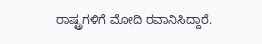ರಾಷ್ಟ್ರಗಳಿಗೆ ಮೋದಿ ರವಾನಿಸಿದ್ದಾರೆ.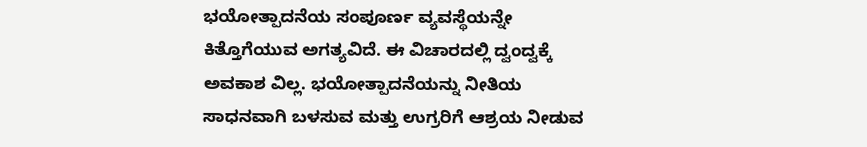ಭಯೋತ್ಪಾದನೆಯ ಸಂಪೂರ್ಣ ವ್ಯವಸ್ಥೆಯನ್ನೇ ಕಿತ್ತೊಗೆಯುವ ಅಗತ್ಯವಿದೆ. ಈ ವಿಚಾರದಲ್ಲಿ ದ್ವಂದ್ವಕ್ಕೆ ಅವಕಾಶ ವಿಲ್ಲ. ಭಯೋತ್ಪಾದನೆಯನ್ನು ನೀತಿಯ ಸಾಧನವಾಗಿ ಬಳಸುವ ಮತ್ತು ಉಗ್ರರಿಗೆ ಆಶ್ರಯ ನೀಡುವ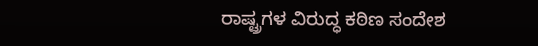ರಾಷ್ಟ್ರಗಳ ವಿರುದ್ಧ ಕಠಿಣ ಸಂದೇಶ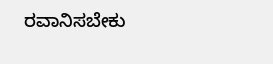ರವಾನಿಸಬೇಕು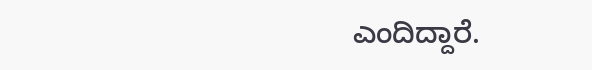ಎಂದಿದ್ದಾರೆ.